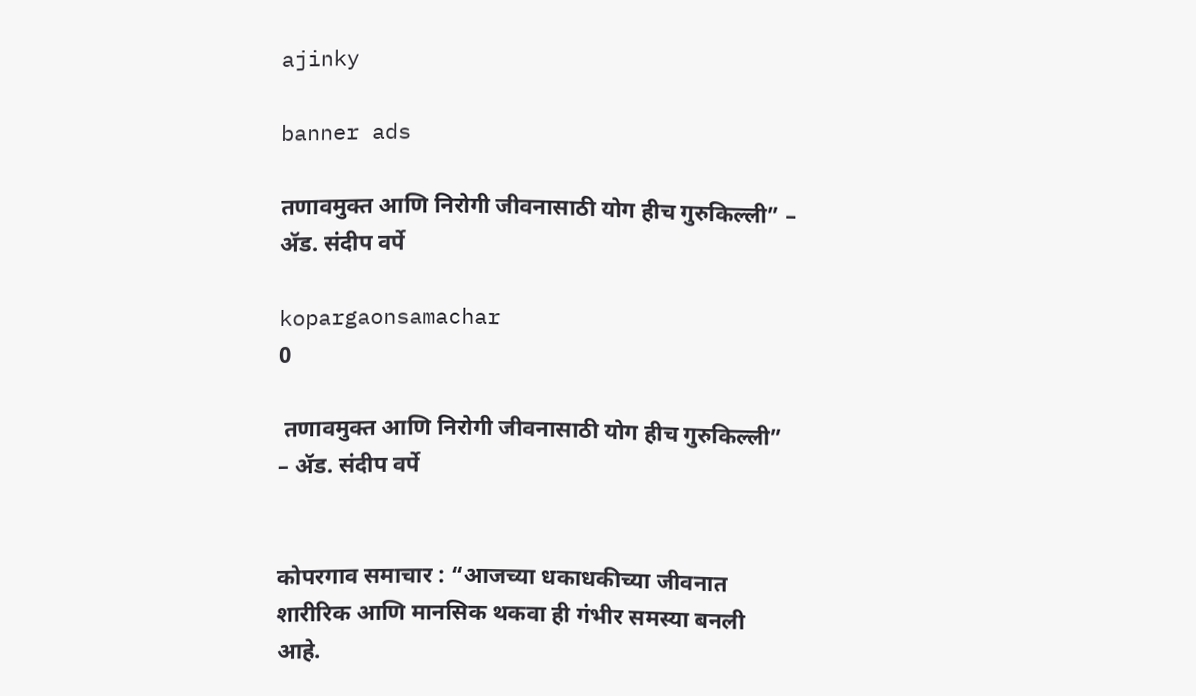ajinky

banner ads

तणावमुक्त आणि निरोगी जीवनासाठी योग हीच गुरुकिल्ली” – ॲड. संदीप वर्पे

kopargaonsamachar
0

 तणावमुक्त आणि निरोगी जीवनासाठी योग हीच गुरुकिल्ली” – ॲड. संदीप वर्पे


कोपरगाव समाचार : “आजच्या धकाधकीच्या जीवनात शारीरिक आणि मानसिक थकवा ही गंभीर समस्या बनली आहे.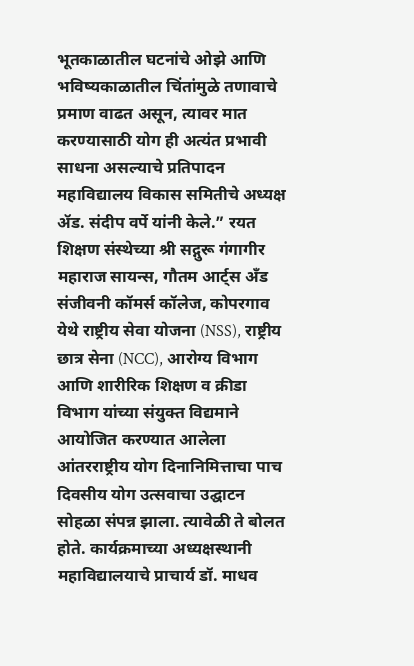भूतकाळातील घटनांचे ओझे आणि भविष्यकाळातील चिंतांमुळे तणावाचे प्रमाण वाढत असून, त्यावर मात करण्यासाठी योग ही अत्यंत प्रभावी साधना असल्याचे प्रतिपादन महाविद्यालय विकास समितीचे अध्यक्ष ॲड. संदीप वर्पे यांनी केले.” रयत शिक्षण संस्थेच्या श्री सद्गुरू गंगागीर महाराज सायन्स, गौतम आर्ट्स अँड संजीवनी कॉमर्स कॉलेज, कोपरगाव येथे राष्ट्रीय सेवा योजना (NSS), राष्ट्रीय छात्र सेना (NCC), आरोग्य विभाग आणि शारीरिक शिक्षण व क्रीडा विभाग यांच्या संयुक्त विद्यमाने आयोजित करण्यात आलेला आंतरराष्ट्रीय योग दिनानिमित्ताचा पाच दिवसीय योग उत्सवाचा उद्घाटन सोहळा संपन्न झाला. त्यावेळी ते बोलत होते. कार्यक्रमाच्या अध्यक्षस्थानी महाविद्यालयाचे प्राचार्य डॉ. माधव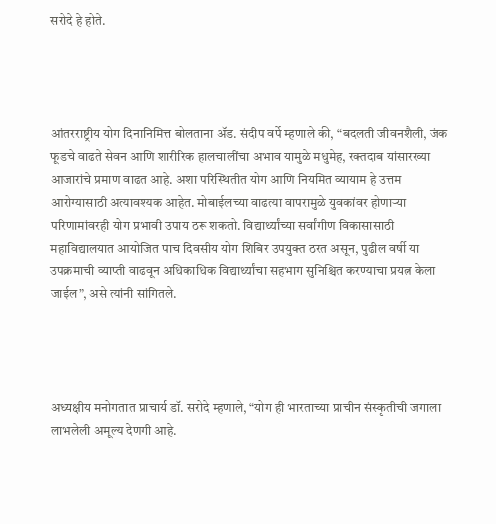सरोदे हे होते.




आंतरराष्ट्रीय योग दिनानिमित्त बोलताना ॲड. संदीप वर्पे म्हणाले की, “बदलती जीवनशैली, जंक फूडचे वाढते सेवन आणि शारीरिक हालचालींचा अभाव यामुळे मधुमेह, रक्तदाब यांसारख्या आजारांचे प्रमाण वाढत आहे. अशा परिस्थितीत योग आणि नियमित व्यायाम हे उत्तम आरोग्यासाठी अत्यावश्यक आहेत. मोबाईलच्या वाढत्या वापरामुळे युवकांवर होणाऱ्या परिणामांवरही योग प्रभावी उपाय ठरू शकतो. विद्यार्थ्यांच्या सर्वांगीण विकासासाठी महाविद्यालयात आयोजित पाच दिवसीय योग शिबिर उपयुक्त ठरत असून, पुढील वर्षी या उपक्रमाची व्याप्ती वाढवून अधिकाधिक विद्यार्थ्यांचा सहभाग सुनिश्चित करण्याचा प्रयत्न केला जाईल”, असे त्यांनी सांगितले.




अध्यक्षीय मनोगतात प्राचार्य डॉ. सरोदे म्हणाले, “योग ही भारताच्या प्राचीन संस्कृतीची जगाला लाभलेली अमूल्य देणगी आहे.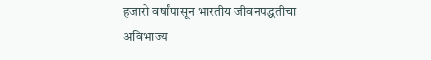हजारो वर्षांपासून भारतीय जीवनपद्धतीचा अविभाज्य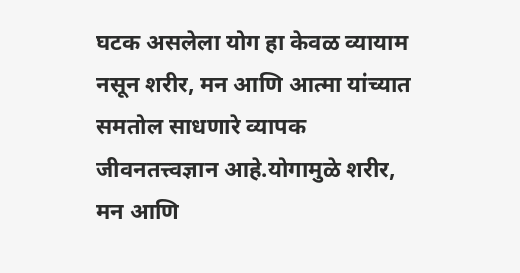घटक असलेला योग हा केवळ व्यायाम नसून शरीर, मन आणि आत्मा यांच्यात समतोल साधणारे व्यापक जीवनतत्त्वज्ञान आहे.योगामुळे शरीर, मन आणि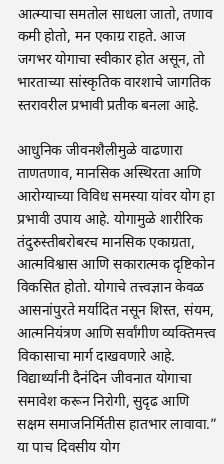आत्म्याचा समतोल साधला जातो, तणाव कमी होतो, मन एकाग्र राहते. आज जगभर योगाचा स्वीकार होत असून, तो भारताच्या सांस्कृतिक वारशाचे जागतिक स्तरावरील प्रभावी प्रतीक बनला आहे.

आधुनिक जीवनशैलीमुळे वाढणारा ताणतणाव, मानसिक अस्थिरता आणि आरोग्याच्या विविध समस्या यांवर योग हा प्रभावी उपाय आहे. योगामुळे शारीरिक तंदुरुस्तीबरोबरच मानसिक एकाग्रता, आत्मविश्वास आणि सकारात्मक दृष्टिकोन विकसित होतो. योगाचे तत्त्वज्ञान केवळ आसनांपुरते मर्यादित नसून शिस्त, संयम, आत्मनियंत्रण आणि सर्वांगीण व्यक्तिमत्त्व विकासाचा मार्ग दाखवणारे आहे. विद्यार्थ्यांनी दैनंदिन जीवनात योगाचा समावेश करून निरोगी, सुदृढ आणि सक्षम समाजनिर्मितीस हातभार लावावा.”
या पाच दिवसीय योग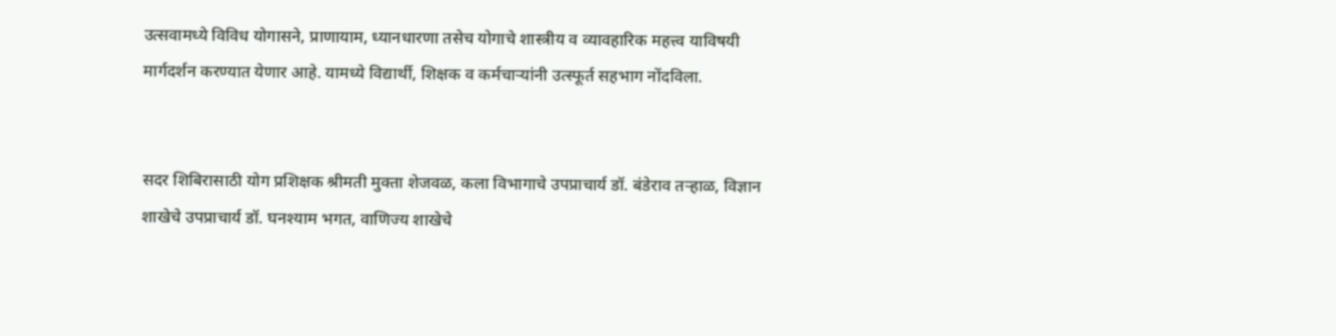उत्सवामध्ये विविध योगासने, प्राणायाम, ध्यानधारणा तसेच योगाचे शास्त्रीय व व्यावहारिक महत्त्व याविषयी मार्गदर्शन करण्यात येणार आहे. यामध्ये विद्यार्थी, शिक्षक व कर्मचाऱ्यांनी उत्स्फूर्त सहभाग नोंदविला.


सदर शिबिरासाठी योग प्रशिक्षक श्रीमती मुक्ता शेजवळ, कला विभागाचे उपप्राचार्य डॉ. बंडेराव तऱ्हाळ, विज्ञान शाखेचे उपप्राचार्य डॉ. घनश्याम भगत, वाणिज्य शाखेचे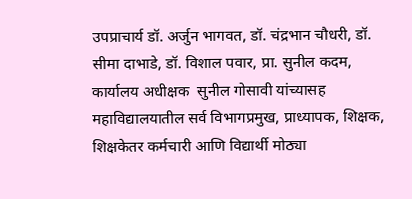उपप्राचार्य डॉ. अर्जुन भागवत, डॉ. चंद्रभान चौधरी, डॉ. सीमा दाभाडे, डॉ. विशाल पवार, प्रा. सुनील कदम, कार्यालय अधीक्षक  सुनील गोसावी यांच्यासह महाविद्यालयातील सर्व विभागप्रमुख, प्राध्यापक, शिक्षक, शिक्षकेतर कर्मचारी आणि विद्यार्थी मोठ्या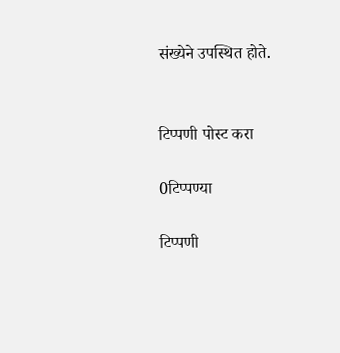संख्येने उपस्थित होते.


टिप्पणी पोस्ट करा

0टिप्पण्या

टिप्पणी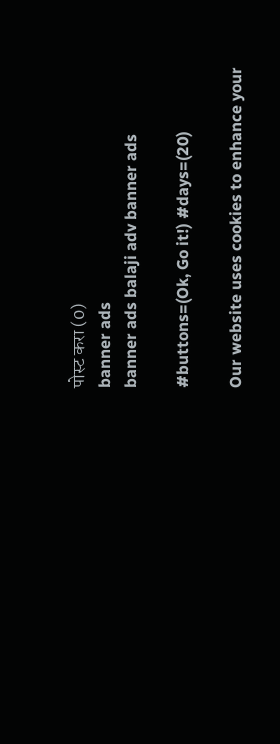पोस्ट करा (0)
banner ads
banner ads balaji adv banner ads

#buttons=(Ok, Go it!) #days=(20)

Our website uses cookies to enhance your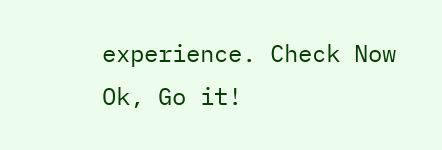experience. Check Now
Ok, Go it!